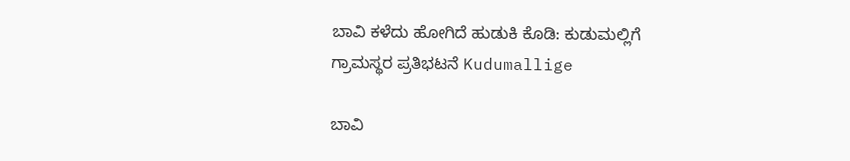ಬಾವಿ ಕಳೆದು ಹೋಗಿದೆ ಹುಡುಕಿ ಕೊಡಿ: ಕುಡುಮಲ್ಲಿಗೆ ಗ್ರಾಮಸ್ಥರ ಪ್ರತಿಭಟನೆ Kudumallige

ಬಾವಿ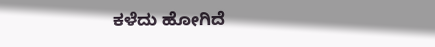ಕಳೆದು ಹೋಗಿದೆ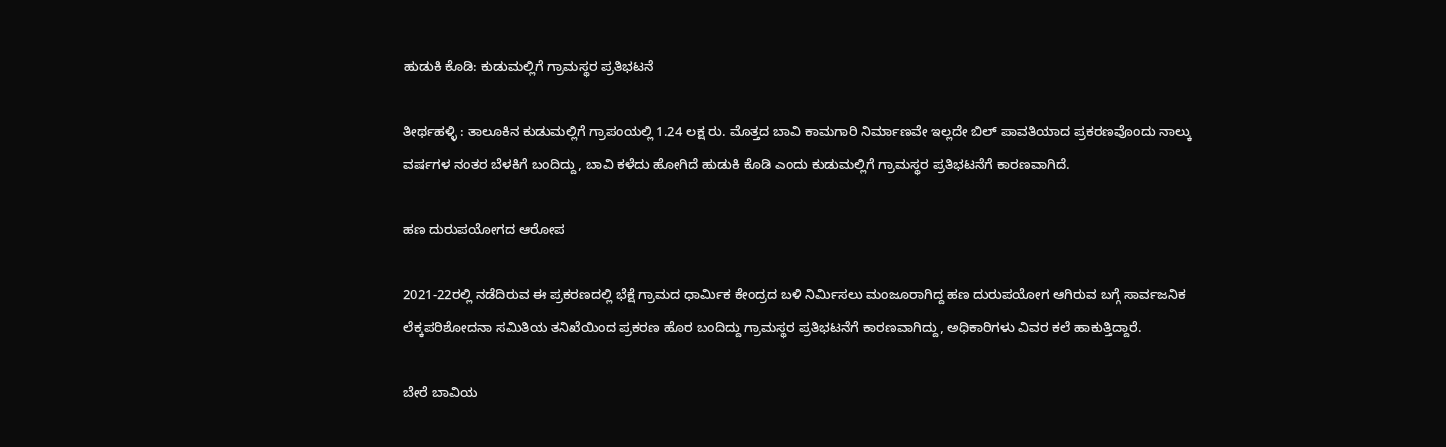ಹುಡುಕಿ ಕೊಡಿ: ಕುಡುಮಲ್ಲಿಗೆ ಗ್ರಾಮಸ್ಥರ ಪ್ರತಿಭಟನೆ

ತೀರ್ಥಹಳ್ಳಿ : ತಾಲೂಕಿನ ಕುಡುಮಲ್ಲಿಗೆ ಗ್ರಾಪಂಯಲ್ಲಿ 1.24 ಲಕ್ಷ ರು. ಮೊತ್ತದ ಬಾವಿ ಕಾಮಗಾರಿ ನಿರ್ಮಾಣವೇ ಇಲ್ಲದೇ ಬಿಲ್ ಪಾವತಿಯಾದ ಪ್ರಕರಣವೊಂದು ನಾಲ್ಕು ವರ್ಷಗಳ ನಂತರ ಬೆಳಕಿಗೆ ಬಂದಿದ್ದು, ಬಾವಿ ಕಳೆದು ಹೋಗಿದೆ ಹುಡುಕಿ ಕೊಡಿ ಎಂದು ಕುಡುಮಲ್ಲಿಗೆ ಗ್ರಾಮಸ್ಥರ ಪ್ರತಿಭಟನೆಗೆ ಕಾರಣವಾಗಿದೆ.

ಹಣ ದುರುಪಯೋಗದ ಆರೋಪ

2021-22ರಲ್ಲಿ ನಡೆದಿರುವ ಈ ಪ್ರಕರಣದಲ್ಲಿ ಭೆಕ್ಷೆ ಗ್ರಾಮದ ಧಾರ್ಮಿಕ ಕೇಂದ್ರದ ಬಳಿ ನಿರ್ಮಿಸಲು ಮಂಜೂರಾಗಿದ್ದ ಹಣ ದುರುಪಯೋಗ ಆಗಿರುವ ಬಗ್ಗೆ ಸಾರ್ವಜನಿಕ ಲೆಕ್ಕಪರಿಶೋದನಾ ಸಮಿತಿಯ ತನಿಖೆಯಿಂದ ಪ್ರಕರಣ ಹೊರ ಬಂದಿದ್ದು ಗ್ರಾಮಸ್ಥರ ಪ್ರತಿಭಟನೆಗೆ ಕಾರಣವಾಗಿದ್ದು, ಅಧಿಕಾರಿಗಳು ವಿವರ ಕಲೆ ಹಾಕುತ್ತಿದ್ದಾರೆ.

ಬೇರೆ ಬಾವಿಯ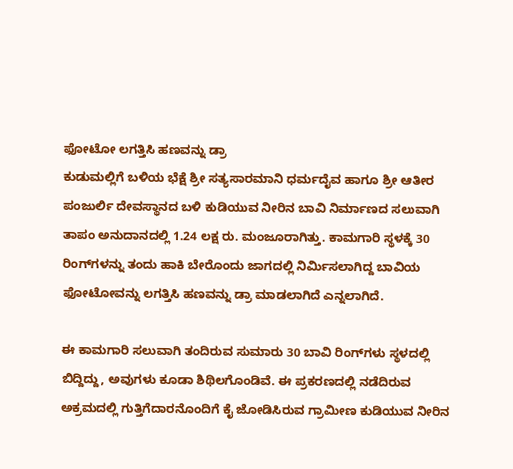ಫೋಟೋ ಲಗತ್ತಿಸಿ ಹಣವನ್ನು ಡ್ರಾ
ಕುಡುಮಲ್ಲಿಗೆ ಬಳಿಯ ಭೆಕ್ಷೆ ಶ್ರೀ ಸತ್ಯಸಾರಮಾನಿ ಧರ್ಮದೈವ ಹಾಗೂ ಶ್ರೀ ಆತೀರ ಪಂಜುರ್ಲಿ ದೇವಸ್ಥಾನದ ಬಳಿ ಕುಡಿಯುವ ನೀರಿನ ಬಾವಿ ನಿರ್ಮಾಣದ ಸಲುವಾಗಿ ತಾಪಂ ಅನುದಾನದಲ್ಲಿ 1.24 ಲಕ್ಷ ರು. ಮಂಜೂರಾಗಿತ್ತು. ಕಾಮಗಾರಿ ಸ್ಥಳಕ್ಕೆ 30 ರಿಂಗ್‍ಗಳನ್ನು ತಂದು ಹಾಕಿ ಬೇರೊಂದು ಜಾಗದಲ್ಲಿ ನಿರ್ಮಿಸಲಾಗಿದ್ದ ಬಾವಿಯ ಫೋಟೋವನ್ನು ಲಗತ್ತಿಸಿ ಹಣವನ್ನು ಡ್ರಾ ಮಾಡಲಾಗಿದೆ ಎನ್ನಲಾಗಿದೆ.

ಈ ಕಾಮಗಾರಿ ಸಲುವಾಗಿ ತಂದಿರುವ ಸುಮಾರು 30 ಬಾವಿ ರಿಂಗ್‍ಗಳು ಸ್ಥಳದಲ್ಲಿ ಬಿದ್ದಿದ್ದು, ಅವುಗಳು ಕೂಡಾ ಶಿಥಿಲಗೊಂಡಿವೆ. ಈ ಪ್ರಕರಣದಲ್ಲಿ ನಡೆದಿರುವ ಅಕ್ರಮದಲ್ಲಿ ಗುತ್ತಿಗೆದಾರನೊಂದಿಗೆ ಕೈ ಜೋಡಿಸಿರುವ ಗ್ರಾಮೀಣ ಕುಡಿಯುವ ನೀರಿನ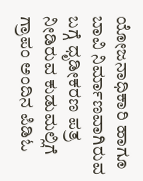ಯೋಜನಾಧಿಕಾರಿ ಹಾಗೂ ಬಾವಿ ನಿರ್ಮಾಣವಾಗಿರುವ ಬಗ್ಗೆ ಧೃಡೀಕರಣ ಪತ್ರ ನೀಡಿರುವ ಕುಡುಮಲ್ಲಿಗೆ ಗ್ರಾಪಂ ಅಂದಿನ ಪಿಡಿಓ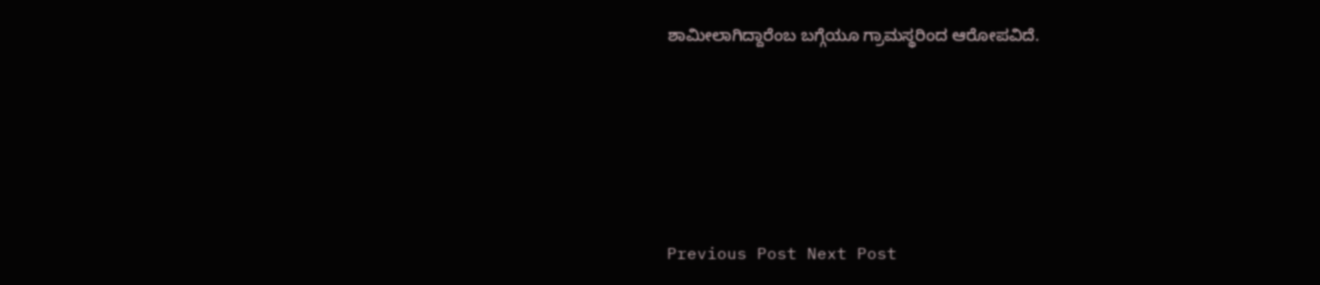ಶಾಮೀಲಾಗಿದ್ದಾರೆಂಬ ಬಗ್ಗೆಯೂ ಗ್ರಾಮಸ್ಥರಿಂದ ಆರೋಪವಿದೆ.





Previous Post Next Post